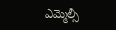ఎమ్మెల్సీ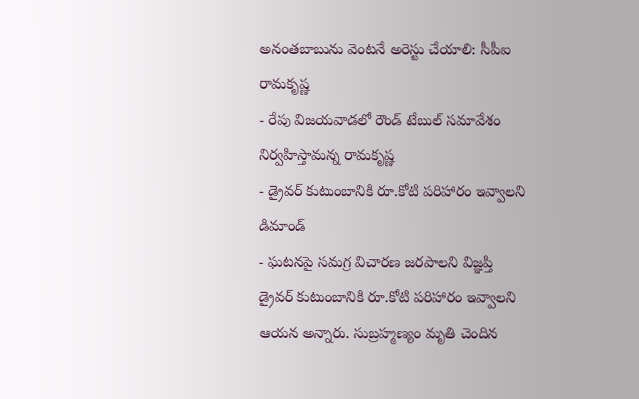అనంతబాబును వెంటనే అరెస్టు చేయాలి: సీపీఐ రామకృష్ణ
- రేపు విజయవాడలో రౌండ్ టేబుల్ సమావేశం నిర్వహిస్తామన్న రామకృష్ణ
- డ్రైవర్ కుటుంబానికి రూ.కోటి పరిహారం ఇవ్వాలని డిమాండ్
- ఘటనపై సమగ్ర విచారణ జరపాలని విజ్ఞప్తి
డ్రైవర్ కుటుంబానికి రూ.కోటి పరిహారం ఇవ్వాలని ఆయన అన్నారు. సుబ్రహ్మణ్యం మృతి చెందిన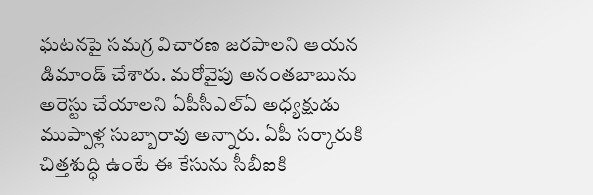ఘటనపై సమగ్ర విచారణ జరపాలని ఆయన డిమాండ్ చేశారు. మరోవైపు అనంతబాబును అరెస్టు చేయాలని ఏపీసీఎల్ఏ అధ్యక్షుడు ముప్పాళ్ల సుబ్బారావు అన్నారు. ఏపీ సర్కారుకి చిత్తశుద్ధి ఉంటే ఈ కేసును సీబీఐకి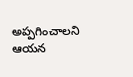అప్పగించాలని ఆయన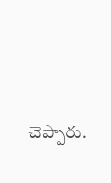చెప్పారు.